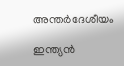അന്തർദേശീയം

ഇന്ത്യൻ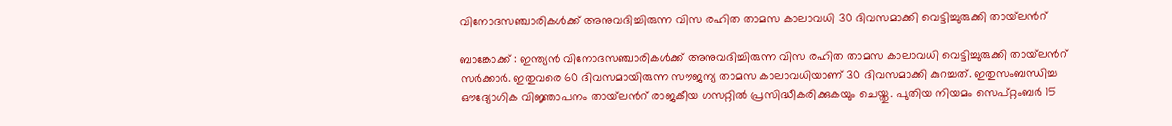വിനോദസഞ്ചാരികൾക്ക് അനുവദിച്ചിരുന്ന വിസ രഹിത താമസ കാലാവധി 30 ദിവസമാക്കി വെട്ടിച്ചുരുക്കി തായ്‍ലന്‍റ്

ബാങ്കോക്ക് : ഇന്ത്യൻ വിനോദസഞ്ചാരികൾക്ക് അനുവദിച്ചിരുന്ന വിസ രഹിത താമസ കാലാവധി വെട്ടിച്ചുരുക്കി തായ്‍ലന്‍റ് സർക്കാർ. ഇതുവരെ 60 ദിവസമായിരുന്ന സൗജന്യ താമസ കാലാവധിയാണ് 30 ദിവസമാക്കി കുറച്ചത്. ഇതുസംബന്ധിച്ച ഔദ്യോഗിക വിജ്ഞാപനം തായ്‍ലന്‍റ് രാജകീയ ഗസറ്റിൽ പ്രസിദ്ധീകരിക്കുകയും ചെയ്തു. പുതിയ നിയമം സെപ്റ്റംബർ 15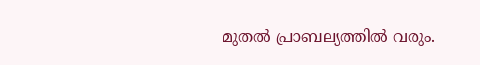മുതൽ പ്രാബല്യത്തിൽ വരും.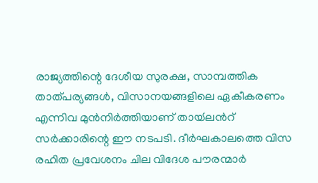രാജ്യത്തിന്റെ ദേശീയ സുരക്ഷ, സാമ്പത്തിക താത്പര്യങ്ങൾ, വിസാനയങ്ങളിലെ ഏകീകരണം എന്നിവ മുൻനിർത്തിയാണ് തായ്‍ലന്‍റ് സർക്കാരിന്റെ ഈ നടപടി. ദീർഘകാലത്തെ വിസ രഹിത പ്രവേശനം ചില വിദേശ പൗരന്മാർ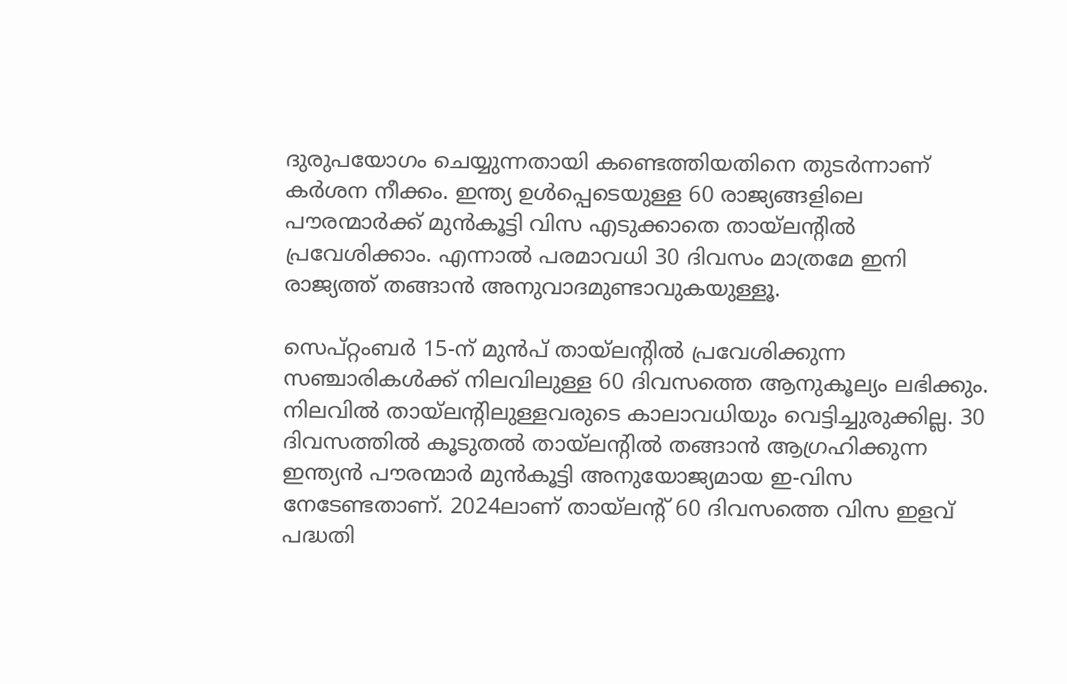ദുരുപയോഗം ചെയ്യുന്നതായി കണ്ടെത്തിയതിനെ തുടർന്നാണ് കർശന നീക്കം. ഇന്ത്യ ഉൾപ്പെടെയുള്ള 60 രാജ്യങ്ങളിലെ പൗരന്മാർക്ക് മുൻകൂട്ടി വിസ എടുക്കാതെ തായ്‍ലന്‍റിൽ പ്രവേശിക്കാം. എന്നാൽ പരമാവധി 30 ദിവസം മാത്രമേ ഇനി രാജ്യത്ത് തങ്ങാൻ അനുവാദമുണ്ടാവുകയുള്ളൂ.

സെപ്റ്റംബർ 15-ന് മുൻപ് തായ്‍ലന്‍റിൽ പ്രവേശിക്കുന്ന സഞ്ചാരികൾക്ക് നിലവിലുള്ള 60 ദിവസത്തെ ആനുകൂല്യം ലഭിക്കും. നിലവിൽ തായ്‍ലന്‍റിലുള്ളവരുടെ കാലാവധിയും വെട്ടിച്ചുരുക്കില്ല. 30 ദിവസത്തിൽ കൂടുതൽ തായ്‍ലന്‍റിൽ തങ്ങാൻ ആഗ്രഹിക്കുന്ന ഇന്ത്യൻ പൗരന്മാർ മുൻകൂട്ടി അനുയോജ്യമായ ഇ-വിസ നേടേണ്ടതാണ്. 2024ലാണ് തായ്‍ലന്‍റ് 60 ദിവസത്തെ വിസ ഇളവ് പദ്ധതി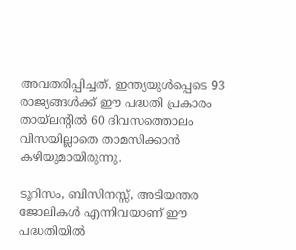അവതരിപ്പിച്ചത്. ഇന്ത്യയുൾപ്പെടെ 93 രാജ്യങ്ങൾക്ക് ഈ പദ്ധതി പ്രകാരം തായ്‍ലന്‍റിൽ 60 ദിവസത്തൊലം വിസയില്ലാതെ താമസിക്കാൻ കഴിയുമായിരുന്നു.

ടൂറിസം, ബിസിനസ്സ്, അടിയന്തര ജോലികൾ എന്നിവയാണ് ഈ പദ്ധതിയിൽ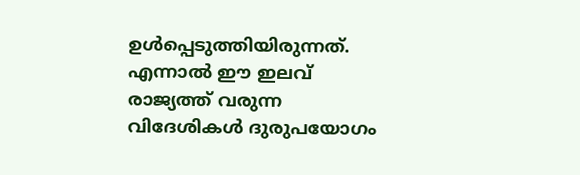ഉൾപ്പെടുത്തിയിരുന്നത്. എന്നാൽ ഈ ഇലവ് രാജ്യത്ത് വരുന്ന വിദേശികൾ ദുരുപയോഗം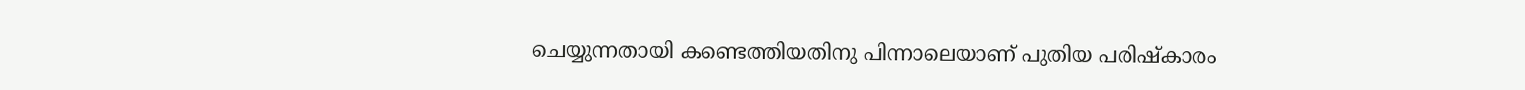ചെയ്യുന്നതായി കണ്ടെത്തിയതിനു പിന്നാലെയാണ് പുതിയ പരിഷ്കാരം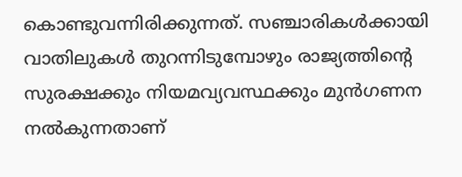കൊണ്ടുവന്നിരിക്കുന്നത്. സഞ്ചാരികൾക്കായി വാതിലുകൾ തുറന്നിടുമ്പോഴും രാജ്യത്തിന്റെ സുരക്ഷക്കും നിയമവ്യവസ്ഥക്കും മുൻഗണന നൽകുന്നതാണ്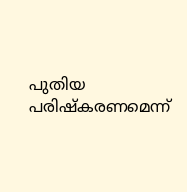പുതിയ പരിഷ്കരണമെന്ന്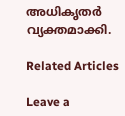അധികൃതർ വ്യക്തമാക്കി.

Related Articles

Leave a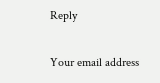Reply

Your email address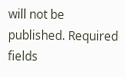will not be published. Required fields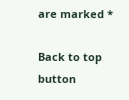are marked *

Back to top button